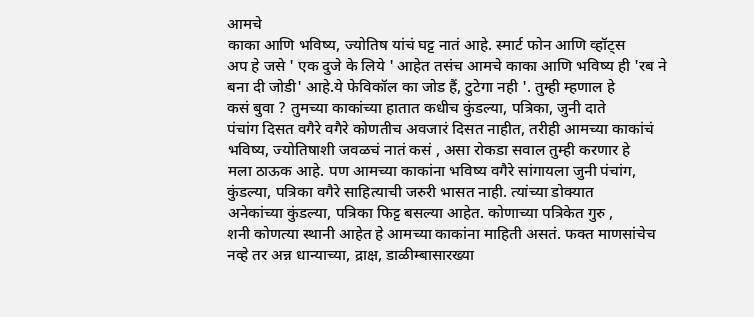आमचे
काका आणि भविष्य, ज्योतिष यांचं घट्ट नातं आहे. स्मार्ट फोन आणि व्हॉट्स
अप हे जसे ' एक दुजे के लिये ' आहेत तसंच आमचे काका आणि भविष्य ही 'रब ने
बना दी जोडी' आहे.ये फेविकॉल का जोड हैं, टुटेगा नही '. तुम्ही म्हणाल हे
कसं बुवा ? तुमच्या काकांच्या हातात कधीच कुंडल्या, पत्रिका, जुनी दाते
पंचांग दिसत वगैरे वगैरे कोणतीच अवजारं दिसत नाहीत, तरीही आमच्या काकांचं
भविष्य, ज्योतिषाशी जवळचं नातं कसं , असा रोकडा सवाल तुम्ही करणार हे
मला ठाऊक आहे. पण आमच्या काकांना भविष्य वगैरे सांगायला जुनी पंचांग,
कुंडल्या, पत्रिका वगैरे साहित्याची जरुरी भासत नाही. त्यांच्या डोक्यात
अनेकांच्या कुंडल्या, पत्रिका फिट्ट बसल्या आहेत. कोणाच्या पत्रिकेत गुरु ,
शनी कोणत्या स्थानी आहेत हे आमच्या काकांना माहिती असतं. फक्त माणसांचेच
नव्हे तर अन्न धान्याच्या, द्राक्ष, डाळीम्बासारख्या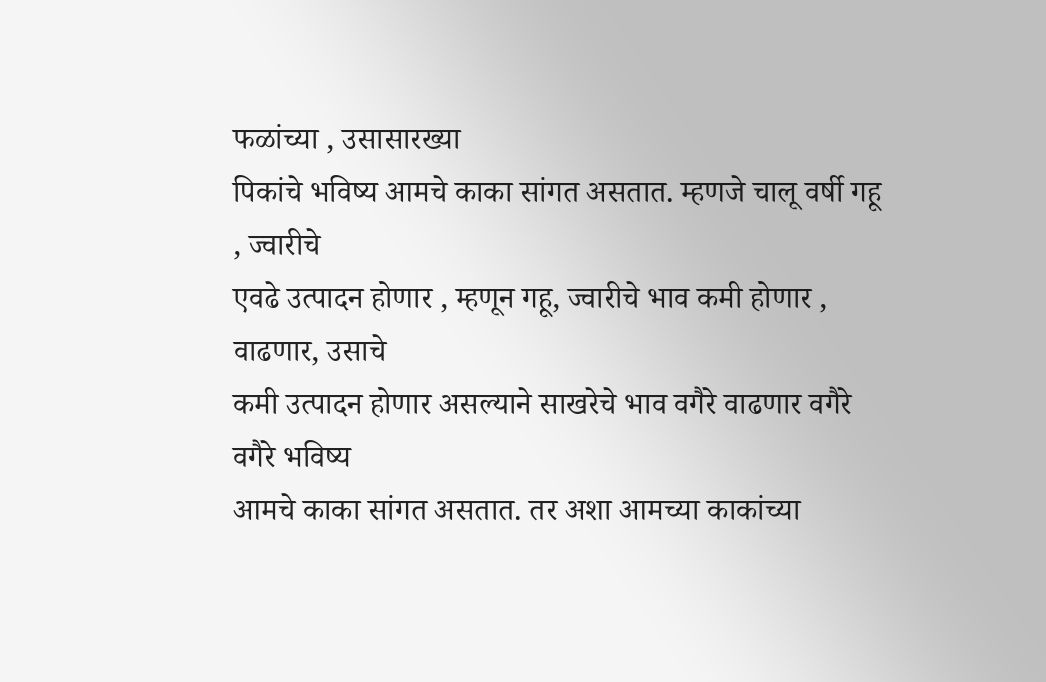फळांच्या , उसासारख्या
पिकांचे भविष्य आमचे काका सांगत असतात. म्हणजे चालू वर्षी गहू , ज्वारीचे
एवढे उत्पादन होणार , म्हणून गहू, ज्वारीचे भाव कमी होणार , वाढणार, उसाचे
कमी उत्पादन होणार असल्याने साखरेचे भाव वगैरे वाढणार वगैरे वगैरे भविष्य
आमचे काका सांगत असतात. तर अशा आमच्या काकांच्या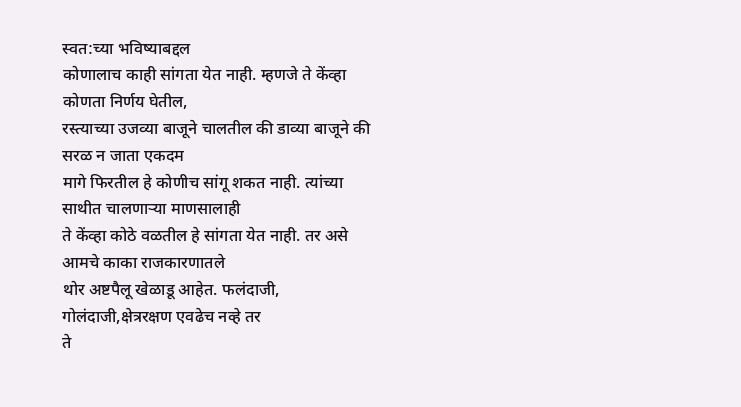स्वत:च्या भविष्याबद्दल
कोणालाच काही सांगता येत नाही. म्हणजे ते केंव्हा कोणता निर्णय घेतील,
रस्त्याच्या उजव्या बाजूने चालतील की डाव्या बाजूने की सरळ न जाता एकदम
मागे फिरतील हे कोणीच सांगू शकत नाही. त्यांच्या साथीत चालणाऱ्या माणसालाही
ते केंव्हा कोठे वळतील हे सांगता येत नाही. तर असे आमचे काका राजकारणातले
थोर अष्टपैलू खेळाडू आहेत. फलंदाजी, गोलंदाजी,क्षेत्ररक्षण एवढेच नव्हे तर
ते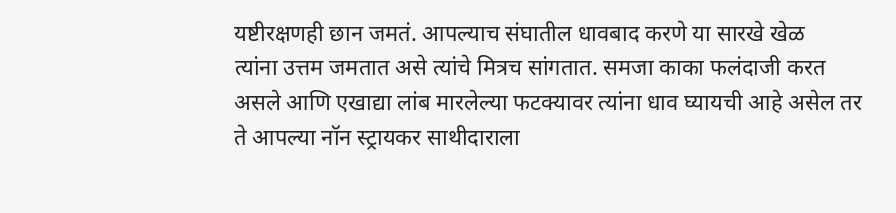यष्टीरक्षणही छान जमतं. आपल्याच संघातील धावबाद करणे या सारखे खेळ
त्यांना उत्तम जमतात असे त्यांचे मित्रच सांगतात. समजा काका फलंदाजी करत
असले आणि एखाद्या लांब मारलेल्या फटक्यावर त्यांना धाव घ्यायची आहे असेल तर
ते आपल्या नॉन स्ट्रायकर साथीदाराला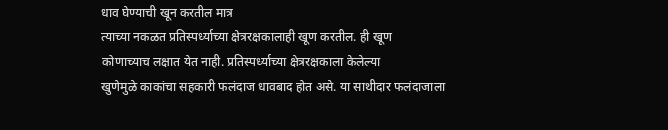धाव घेण्याची खून करतील मात्र
त्याच्या नकळत प्रतिस्पर्ध्याच्या क्षेत्ररक्षकालाही खूण करतील. ही खूण
कोणाच्याच लक्षात येत नाही. प्रतिस्पर्ध्याच्या क्षेत्ररक्षकाला केलेल्या
खुणेमुळे काकांचा सहकारी फलंदाज धावबाद होत असे. या साथीदार फलंदाजाला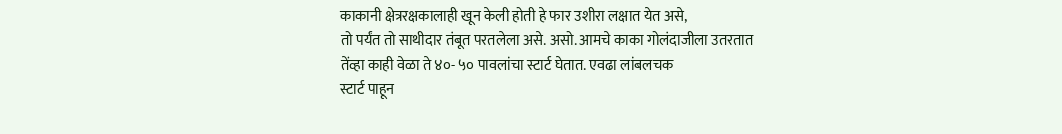काकानी क्षेत्ररक्षकालाही खून केली होती हे फार उशीरा लक्षात येत असे,
तो पर्यंत तो साथीदार तंबूत परतलेला असे. असो. आमचे काका गोलंदाजीला उतरतात
तेंव्हा काही वेळा ते ४०- ५० पावलांचा स्टार्ट घेतात. एवढा लांबलचक
स्टार्ट पाहून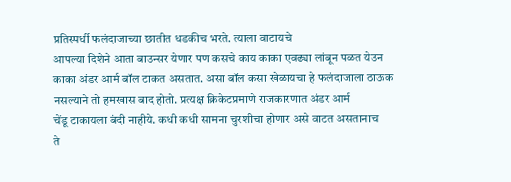प्रतिस्पर्धी फलंदाजाच्या छातीत धडकीच भरते. त्याला वाटायचे
आपल्या दिशेने आता बाउन्सर येणार पण कसचे काय काका एवढ्या लांबून पळत येउन
काका अंडर आर्म बॉल टाकत असतात. असा बॉल कसा खेळायचा हे फलंदाजाला ठाऊक
नसल्याने तो हमखास बाद होतो. प्रत्यक्ष क्रिकेटप्रमाणे राजकारणात अंडर आर्म
चेंडू टाकायला बंदी नाहीये. कधी कधी सामना चुरशीचा होणार असे वाटत असतानाच
ते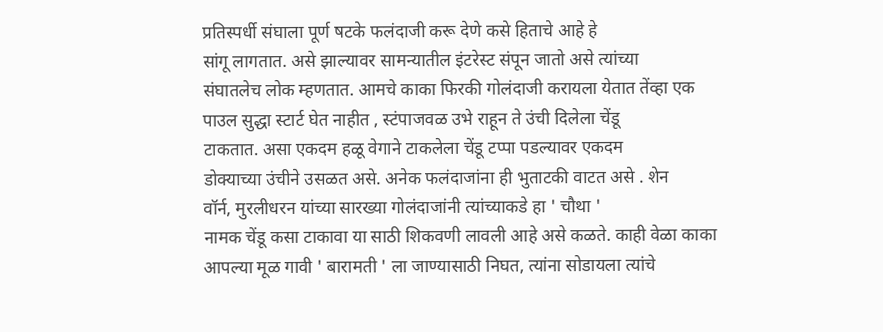प्रतिस्पर्धी संघाला पूर्ण षटके फलंदाजी करू देणे कसे हिताचे आहे हे
सांगू लागतात. असे झाल्यावर सामन्यातील इंटरेस्ट संपून जातो असे त्यांच्या
संघातलेच लोक म्हणतात. आमचे काका फिरकी गोलंदाजी करायला येतात तेंव्हा एक
पाउल सुद्धा स्टार्ट घेत नाहीत , स्टंपाजवळ उभे राहून ते उंची दिलेला चेंडू
टाकतात. असा एकदम हळू वेगाने टाकलेला चेंडू टप्पा पडल्यावर एकदम
डोक्याच्या उंचीने उसळत असे. अनेक फलंदाजांना ही भुताटकी वाटत असे . शेन
वॉर्न, मुरलीधरन यांच्या सारख्या गोलंदाजांनी त्यांच्याकडे हा ' चौथा '
नामक चेंडू कसा टाकावा या साठी शिकवणी लावली आहे असे कळते. काही वेळा काका
आपल्या मूळ गावी ' बारामती ' ला जाण्यासाठी निघत, त्यांना सोडायला त्यांचे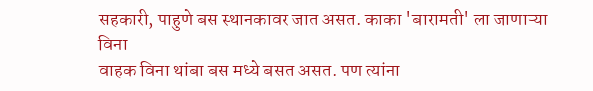सहकारी, पाहुणे बस स्थानकावर जात असत. काका 'बारामती' ला जाणाऱ्या विना
वाहक विना थांबा बस मध्ये बसत असत. पण त्यांना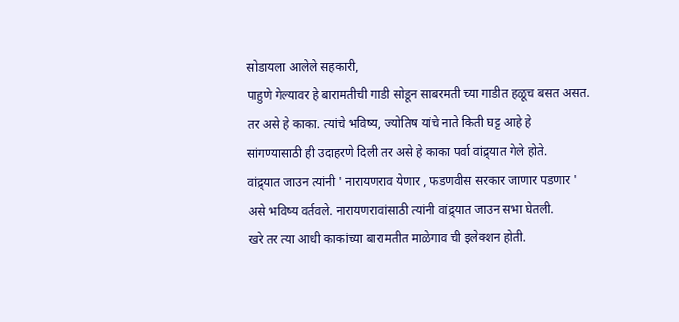सोडायला आलेले सहकारी,
पाहुणे गेल्यावर हे बारामतीची गाडी सोडून साबरमती च्या गाडीत हळूच बसत असत.
तर असे हे काका. त्यांचे भविष्य, ज्योतिष यांचे नाते किती घट्ट आहे हे
सांगण्यासाठी ही उदाहरणे दिली तर असे हे काका पर्वा वांद्र्यात गेले होते.
वांद्र्यात जाउन त्यांनी ' नारायणराव येणार , फडणवीस सरकार जाणार पडणार '
असे भविष्य वर्तवले. नारायणरावांसाठी त्यांनी वांद्र्यात जाउन सभा घेतली.
खरे तर त्या आधी काकांच्या बारामतीत माळेगाव ची इलेक्शन होती.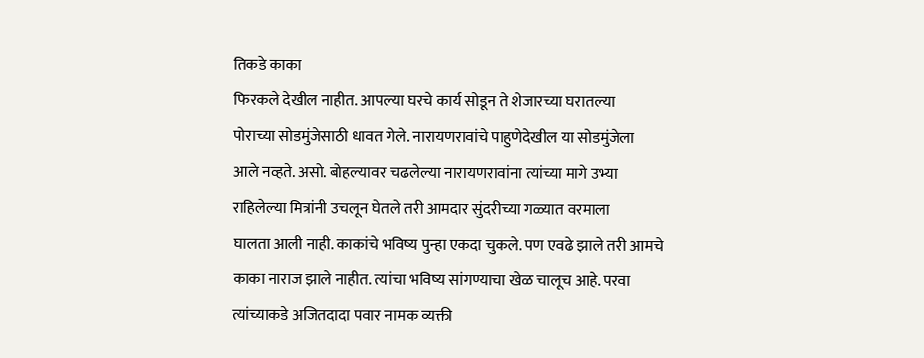तिकडे काका
फिरकले देखील नाहीत. आपल्या घरचे कार्य सोडून ते शेजारच्या घरातल्या
पोराच्या सोडमुंजेसाठी धावत गेले. नारायणरावांचे पाहुणेदेखील या सोडमुंजेला
आले नव्हते. असो. बोहल्यावर चढलेल्या नारायणरावांना त्यांच्या मागे उभ्या
राहिलेल्या मित्रांनी उचलून घेतले तरी आमदार सुंदरीच्या गळ्यात वरमाला
घालता आली नाही. काकांचे भविष्य पुन्हा एकदा चुकले. पण एवढे झाले तरी आमचे
काका नाराज झाले नाहीत. त्यांचा भविष्य सांगण्याचा खेळ चालूच आहे. परवा
त्यांच्याकडे अजितदादा पवार नामक व्यक्ती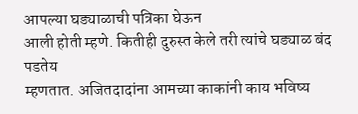आपल्या घड्याळाची पत्रिका घेऊन
आली होती म्हणे. कितीही दुरुस्त केले तरी त्यांचे घड्याळ बंद पडतेय
म्हणतात. अजितदादांना आमच्या काकांनी काय भविष्य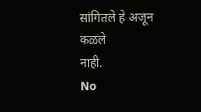सांगितले हे अजून कळले
नाही.
No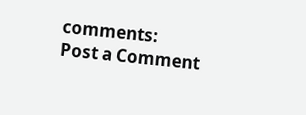comments:
Post a Comment